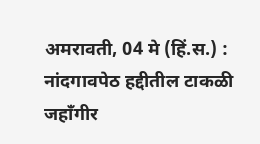अमरावती, 04 मे (हिं.स.) : नांदगावपेठ हद्दीतील टाकळी जहाँगीर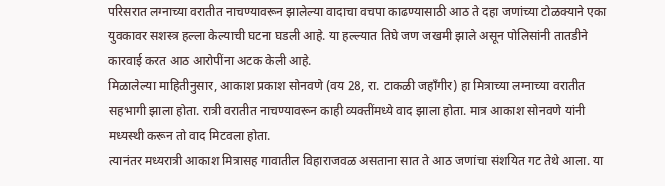परिसरात लग्नाच्या वरातीत नाचण्यावरून झालेल्या वादाचा वचपा काढण्यासाठी आठ ते दहा जणांच्या टोळक्याने एका युवकावर सशस्त्र हल्ला केल्याची घटना घडली आहे. या हल्ल्यात तिघे जण जखमी झाले असून पोलिसांनी तातडीने कारवाई करत आठ आरोपींना अटक केली आहे.
मिळालेल्या माहितीनुसार, आकाश प्रकाश सोनवणे (वय 28, रा. टाकळी जहाँगीर) हा मित्राच्या लग्नाच्या वरातीत सहभागी झाला होता. रात्री वरातीत नाचण्यावरून काही व्यक्तींमध्ये वाद झाला होता. मात्र आकाश सोनवणे यांनी मध्यस्थी करून तो वाद मिटवला होता.
त्यानंतर मध्यरात्री आकाश मित्रासह गावातील विहाराजवळ असताना सात ते आठ जणांचा संशयित गट तेथे आला. या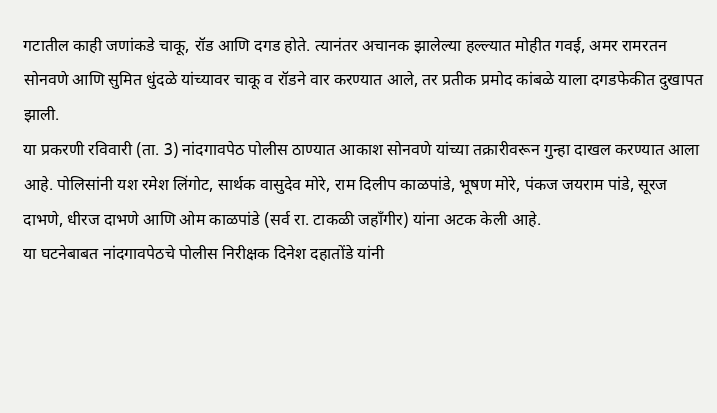गटातील काही जणांकडे चाकू, रॉड आणि दगड होते. त्यानंतर अचानक झालेल्या हल्ल्यात मोहीत गवई, अमर रामरतन सोनवणे आणि सुमित धुंदळे यांच्यावर चाकू व रॉडने वार करण्यात आले, तर प्रतीक प्रमोद कांबळे याला दगडफेकीत दुखापत झाली.
या प्रकरणी रविवारी (ता. 3) नांदगावपेठ पोलीस ठाण्यात आकाश सोनवणे यांच्या तक्रारीवरून गुन्हा दाखल करण्यात आला आहे. पोलिसांनी यश रमेश लिंगोट, सार्थक वासुदेव मोरे, राम दिलीप काळपांडे, भूषण मोरे, पंकज जयराम पांडे, सूरज दाभणे, धीरज दाभणे आणि ओम काळपांडे (सर्व रा. टाकळी जहाँगीर) यांना अटक केली आहे.
या घटनेबाबत नांदगावपेठचे पोलीस निरीक्षक दिनेश दहातोंडे यांनी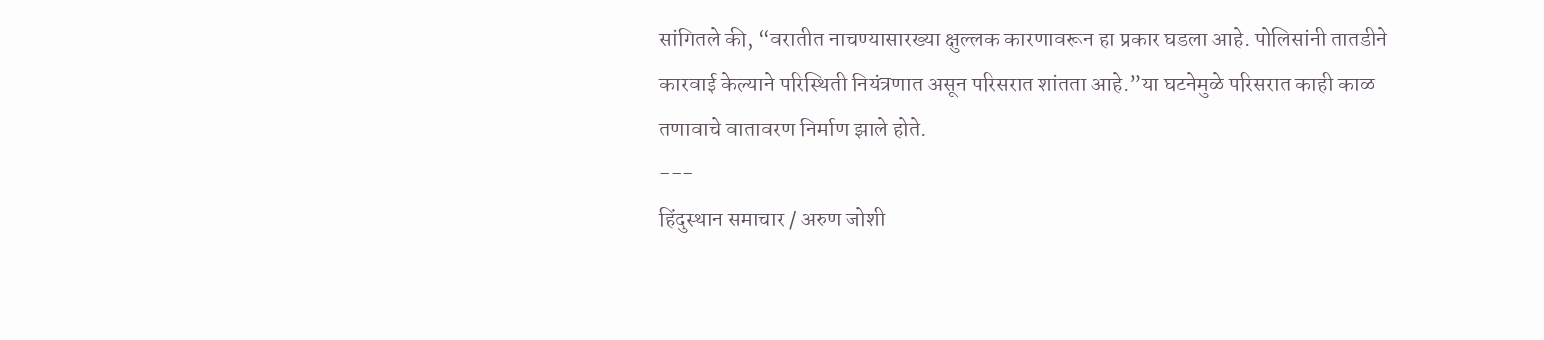सांगितले की, “वरातीत नाचण्यासारख्या क्षुल्लक कारणावरून हा प्रकार घडला आहे. पोलिसांनी तातडीने कारवाई केल्याने परिस्थिती नियंत्रणात असून परिसरात शांतता आहे.”या घटनेमुळे परिसरात काही काळ तणावाचे वातावरण निर्माण झाले होते.
---
हिंदुस्थान समाचार / अरुण जोशी